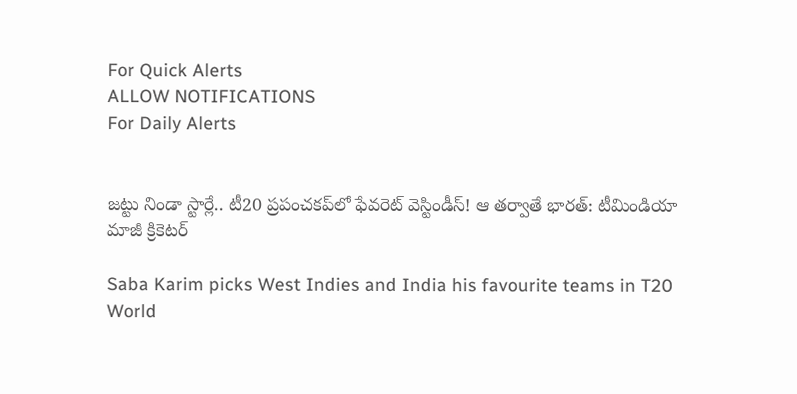For Quick Alerts
ALLOW NOTIFICATIONS
For Daily Alerts


జట్టు నిండా స్టార్లే.. టీ20 ప్రపంచకప్‌లో ఫేవరెట్‌ వెస్టిండీస్‌! ఆ తర్వాతే భారత్: టీమిండియా మాజీ క్రికెటర్‌

Saba Karim picks West Indies and India his favourite teams in T20 World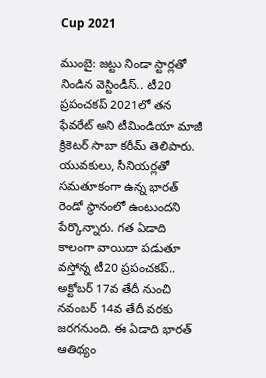Cup 2021

ముంబై: జట్టు నిండా స్టార్లతో నిండిన వెస్టిండీస్‌.. టీ20 ప్రపంచకప్ 2021లో తన ఫేవరేట్ అని టీమిండియా మాజీ క్రికెటర్‌ సాబా కరీమ్‌ తెలిపారు. యువకులు, సీనియర్లతో సమతూకంగా ఉన్న భారత్ రెండో స్థానంలో ఉంటుందని పేర్కొన్నారు. గత ఏడాది కాలంగా వాయిదా పడుతూ వస్తోన్న టీ20 ప్రపంచకప్.. అక్టోబ‌ర్ 17వ తేదీ నుంచి న‌వంబ‌ర్ 14వ తేదీ వ‌ర‌కు జరగనుంది. ఈ ఏడాది భారత్‌ ఆతిథ్యం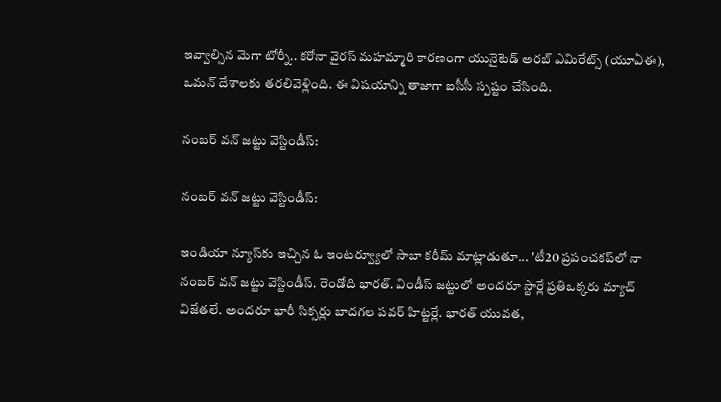ఇవ్వాల్సిన మెగా టోర్నీ.. కరోనా వైరస్ మహమ్మారి కారణంగా యునైటెడ్ అర‌బ్ ఎమిరేట్స్‌ (యూఏఈ), ఒమ‌న్ దేశాల‌కు తరలివెళ్లింది. ఈ విషయాన్ని తాజాగా ఐసీసీ స్పష్టం చేసింది.

నంబర్‌ వన్‌ జట్టు వెస్టిండీస్‌:

నంబర్‌ వన్‌ జట్టు వెస్టిండీస్‌:

ఇండియా న్యూస్‌కు ఇచ్చిన ఓ ఇంటర్వ్యూలో సాబా కరీమ్‌ మాట్లాడుతూ... 'టీ20 ప్రపంచకప్‌లో నా నంబర్‌ వన్‌ జట్టు వెస్టిండీస్‌. రెండోది భారత్. విండీస్ జట్టులో అందరూ స్టార్లే ప్రతిఒక్కరు మ్యాచ్‌ విజేతలే. అందరూ భారీ సిక్సర్లు బాదగల పవర్‌ హిట్టర్లే. భారత్ యువత,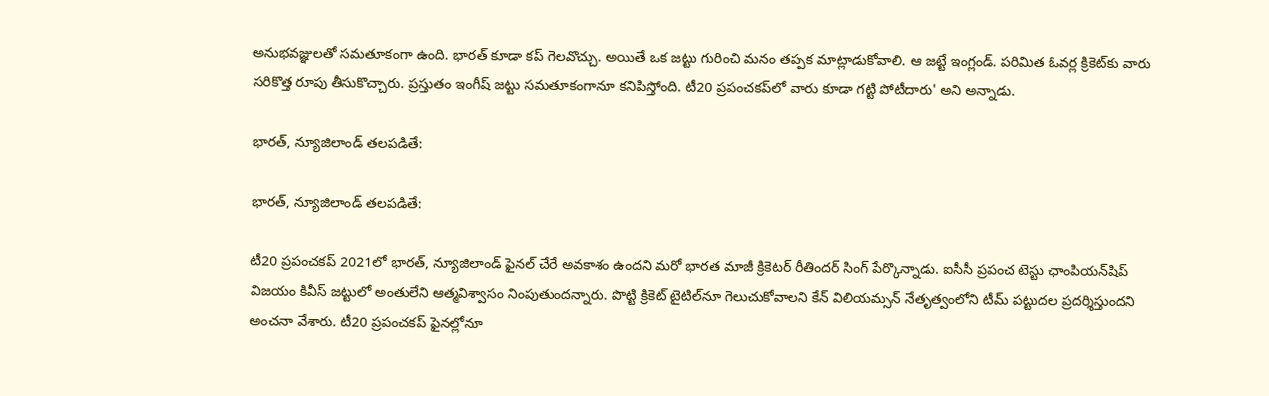అనుభవజ్ఞులతో సమతూకంగా ఉంది. భారత్ కూడా కప్ గెలవొచ్చు. అయితే ఒక జట్టు గురించి మనం తప్పక మాట్లాడుకోవాలి. ఆ జట్టే ఇంగ్లండ్. పరిమిత ఓవర్ల క్రికెట్‌కు వారు సరికొత్త రూపు తీసుకొచ్చారు. ప్రస్తుతం ఇంగీష్ జట్టు సమతూకంగానూ కనిపిస్తోంది. టీ20 ప్రపంచకప్‌లో వారు కూడా గట్టి పోటీదారు' అని అన్నాడు.

భారత్‌, న్యూజిలాండ్‌ తలపడితే:

భారత్‌, న్యూజిలాండ్‌ తలపడితే:

టీ20 ప్రపంచకప్‌ 2021లో భారత్‌, న్యూజిలాండ్‌ ఫైనల్‌ చేరే అవకాశం ఉందని మరో భారత మాజీ క్రికెటర్‌ రీతిందర్‌ సింగ్‌ పేర్కొన్నాడు. ఐసీసీ ప్రపంచ టెస్టు ఛాంపియన్‌షిప్‌ విజయం కివీస్ జట్టులో అంతులేని ఆత్మవిశ్వాసం నింపుతుందన్నారు. పొట్టి క్రికెట్‌ టైటిల్‌నూ గెలుచుకోవాలని కేన్ విలియమ్సన్ నేతృత్వంలోని టీమ్ పట్టుదల ప్రదర్శిస్తుందని అంచనా వేశారు. టీ20 ప్రపంచకప్‌ ఫైనల్లోనూ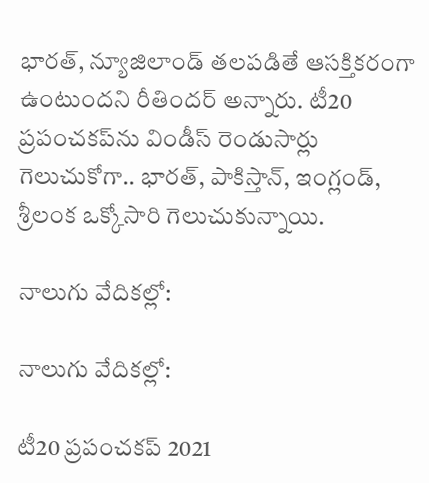భారత్‌, న్యూజిలాండ్‌ తలపడితే ఆసక్తికరంగా ఉంటుందని రీతిందర్‌ అన్నారు. టీ20 ప్రపంచకప్‌ను విండీస్ రెండుసార్లు గెలుచుకోగా.. భారత్, పాకిస్తాన్, ఇంగ్లండ్, శ్రీలంక ఒక్కోసారి గెలుచుకున్నాయి.

నాలుగు వేదిక‌ల్లో:

నాలుగు వేదిక‌ల్లో:

టీ20 ప్రపంచకప్‌ 2021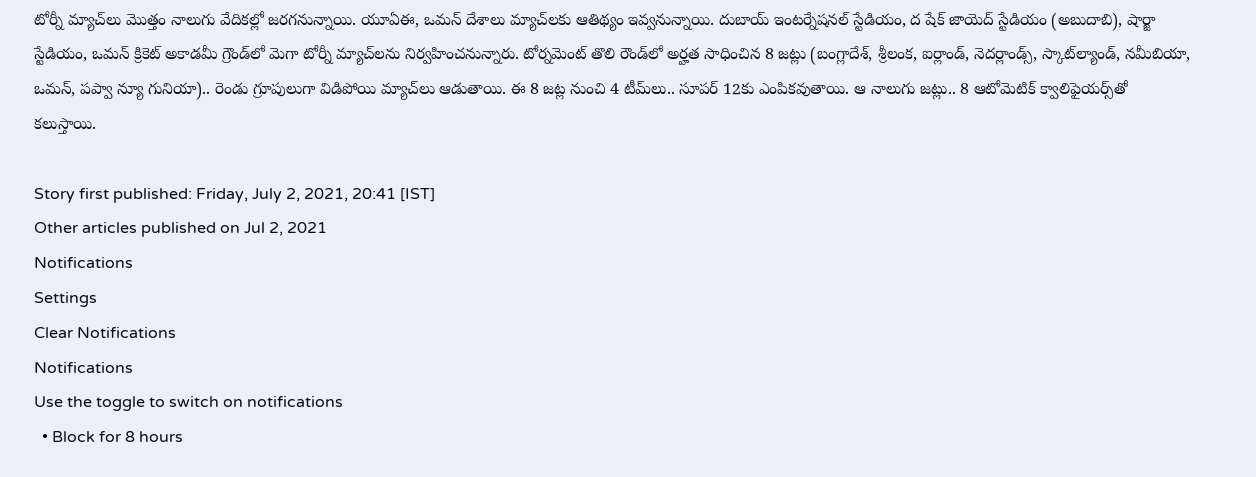టోర్నీ మ్యాచ్‌లు మొత్తం నాలుగు వేదిక‌ల్లో జరగనున్నాయి. యూఏఈ, ఒమ‌న్ దేశాలు మ్యాచ్‌లకు ఆతిథ్యం ఇవ్వనున్నాయి. దుబాయ్ ఇంట‌ర్నేష‌న‌ల్ స్టేడియం, ద షేక్ జాయెద్‌ స్టేడియం (అబుదాబి), షార్జా స్టేడియం, ఒమ‌న్ క్రికెట్ అకాడ‌మీ గ్రౌండ్‌లో మెగా టోర్నీ మ్యాచ్‌ల‌ను నిర్వహించ‌నున్నారు. టోర్న‌మెంట్ తొలి రౌండ్‌లో అర్హ‌త సాధించిన 8 జ‌ట్లు (బంగ్లాదేశ్‌, శ్రీలంక‌, ఐర్లాండ్‌, నెద‌ర్లాండ్స్‌, స్కాట్‌ల్యాండ్‌, న‌మీబియా, ఒమ‌న్‌, పప్వా న్యూ గునియా).. రెండు గ్రూపులుగా విడిపోయి మ్యాచ్‌లు ఆడుతాయి. ఈ 8 జ‌ట్ల నుంచి 4 టీమ్‌లు.. సూప‌ర్‌ 12కు ఎంపికవుతాయి. ఆ నాలుగు జ‌ట్లు.. 8 ఆటోమెటిక్ క్వాలిఫైయ‌ర్స్‌తో క‌లుస్తాయి.

Story first published: Friday, July 2, 2021, 20:41 [IST]
Other articles published on Jul 2, 2021
Notifications
Settings
Clear Notifications
Notifications
Use the toggle to switch on notifications
  • Block for 8 hours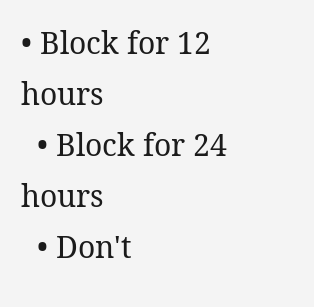• Block for 12 hours
  • Block for 24 hours
  • Don't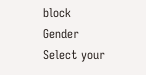block
Gender
Select your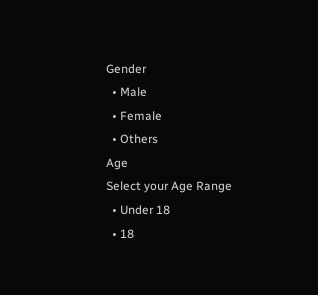Gender
  • Male
  • Female
  • Others
Age
Select your Age Range
  • Under 18
  • 18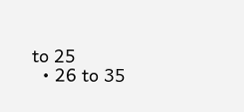to 25
  • 26 to 35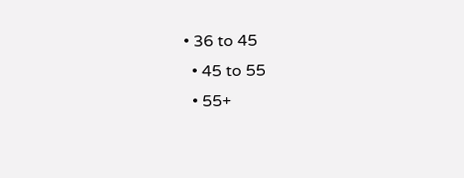• 36 to 45
  • 45 to 55
  • 55+